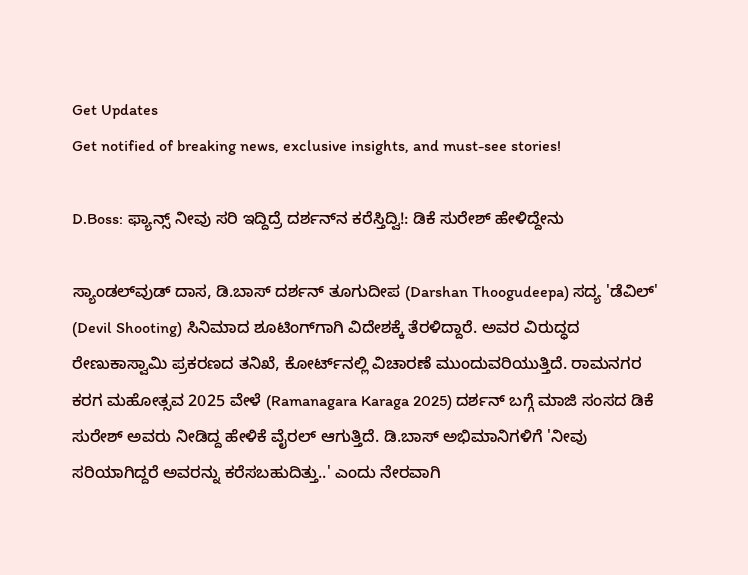Get Updates
Get notified of breaking news, exclusive insights, and must-see stories!

D.Boss: ಫ್ಯಾನ್ಸ್ ನೀವು ಸರಿ ಇದ್ದಿದ್ರೆ ದರ್ಶನ್‌ನ ಕರೆಸ್ತಿದ್ವಿ!: ಡಿಕೆ ಸುರೇಶ್ ಹೇಳಿದ್ದೇನು

ಸ್ಯಾಂಡಲ್‌ವುಡ್ ದಾಸ, ಡಿ.ಬಾಸ್ ದರ್ಶನ್ ತೂಗುದೀಪ (Darshan Thoogudeepa) ಸದ್ಯ 'ಡೆವಿಲ್' (Devil Shooting) ಸಿನಿಮಾದ ಶೂಟಿಂಗ್‌ಗಾಗಿ ವಿದೇಶಕ್ಕೆ ತೆರಳಿದ್ದಾರೆ. ಅವರ ವಿರುದ್ಧದ ರೇಣುಕಾಸ್ವಾಮಿ ಪ್ರಕರಣದ ತನಿಖೆ, ಕೋರ್ಟ್‌ನಲ್ಲಿ ವಿಚಾರಣೆ ಮುಂದುವರಿಯುತ್ತಿದೆ. ರಾಮನಗರ ಕರಗ ಮಹೋತ್ಸವ 2025 ವೇಳೆ (Ramanagara Karaga 2025) ದರ್ಶನ್ ಬಗ್ಗೆ ಮಾಜಿ ಸಂಸದ ಡಿಕೆ ಸುರೇಶ್ ಅವರು ನೀಡಿದ್ದ ಹೇಳಿಕೆ ವೈರಲ್ ಆಗುತ್ತಿದೆ. ಡಿ.ಬಾಸ್ ಅಭಿಮಾನಿಗಳಿಗೆ 'ನೀವು ಸರಿಯಾಗಿದ್ದರೆ ಅವರನ್ನು ಕರೆಸಬಹುದಿತ್ತು..' ಎಂದು ನೇರವಾಗಿ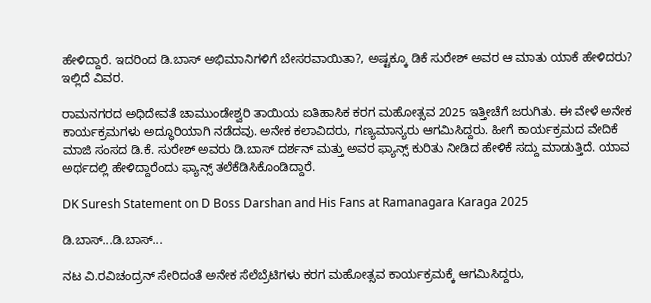ಹೇಳಿದ್ದಾರೆ. ಇದರಿಂದ ಡಿ.ಬಾಸ್ ಅಭಿಮಾನಿಗಳಿಗೆ ಬೇಸರವಾಯಿತಾ?, ಅಷ್ಟಕ್ಕೂ ಡಿಕೆ ಸುರೇಶ್ ಅವರ ಆ ಮಾತು ಯಾಕೆ ಹೇಳಿದರು? ಇಲ್ಲಿದೆ ವಿವರ.

ರಾಮನಗರದ ಅಧಿದೇವತೆ ಚಾಮುಂಡೇಶ್ವರಿ ತಾಯಿಯ ಐತಿಹಾಸಿಕ ಕರಗ ಮಹೋತ್ಸವ 2025 ಇತ್ತೀಚೆಗೆ ಜರುಗಿತು. ಈ ವೇಳೆ ಅನೇಕ ಕಾರ್ಯಕ್ರಮಗಳು ಅದ್ಧೂರಿಯಾಗಿ ನಡೆದವು. ಅನೇಕ ಕಲಾವಿದರು, ಗಣ್ಯಮಾನ್ಯರು ಆಗಮಿಸಿದ್ದರು. ಹೀಗೆ ಕಾರ್ಯಕ್ರಮದ ವೇದಿಕೆ ಮಾಜಿ ಸಂಸದ ಡಿ.ಕೆ. ಸುರೇಶ್ ಅವರು ಡಿ.ಬಾಸ್ ದರ್ಶನ್ ಮತ್ತು ಅವರ ಫ್ಯಾನ್ಸ್ ಕುರಿತು ನೀಡಿದ ಹೇಳಿಕೆ ಸದ್ದು ಮಾಡುತ್ತಿದೆ. ಯಾವ ಅರ್ಥದಲ್ಲಿ ಹೇಳಿದ್ದಾರೆಂದು ಫ್ಯಾನ್ಸ್ ತಲೆಕೆಡಿಸಿಕೊಂಡಿದ್ದಾರೆ.

DK Suresh Statement on D Boss Darshan and His Fans at Ramanagara Karaga 2025

ಡಿ.ಬಾಸ್...ಡಿ.ಬಾಸ್...

ನಟ ವಿ.ರವಿಚಂದ್ರನ್ ಸೇರಿದಂತೆ ಅನೇಕ ಸೆಲೆಬ್ರೆಟಿಗಳು ಕರಗ ಮಹೋತ್ಸವ ಕಾರ್ಯಕ್ರಮಕ್ಕೆ ಆಗಮಿಸಿದ್ದರು,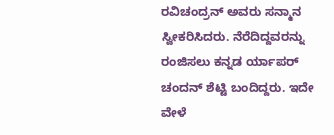ರವಿಚಂದ್ರನ್ ಅವರು ಸನ್ಮಾನ ಸ್ವೀಕರಿಸಿದರು. ನೆರೆದಿದ್ದವರನ್ನು ರಂಜಿಸಲು ಕನ್ನಡ ರ್ಯಾಪರ್ ಚಂದನ್ ಶೆಟ್ಟಿ ಬಂದಿದ್ದರು. ಇದೇ ವೇಳೆ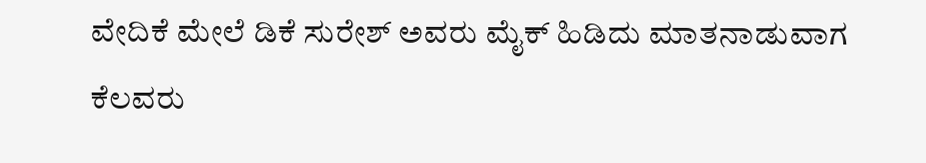ವೇದಿಕೆ ಮೇಲೆ ಡಿಕೆ ಸುರೇಶ್ ಅವರು ಮೈಕ್ ಹಿಡಿದು ಮಾತನಾಡುವಾಗ ಕೆಲವರು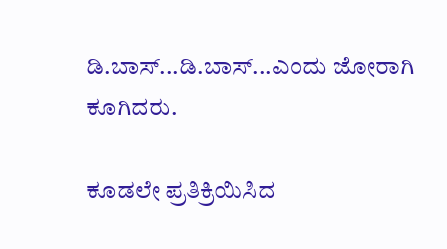ಡಿ.ಬಾಸ್...ಡಿ.ಬಾಸ್...ಎಂದು ಜೋರಾಗಿ ಕೂಗಿದರು.

ಕೂಡಲೇ ಪ್ರತಿಕ್ರಿಯಿಸಿದ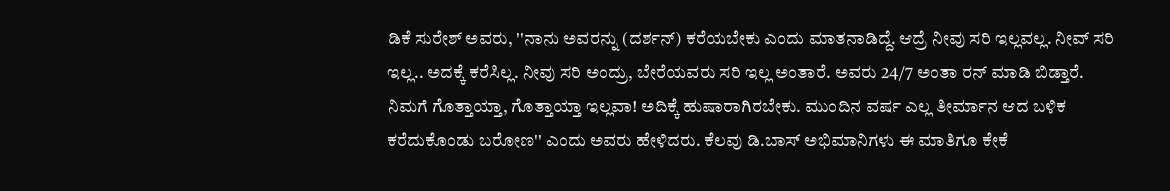ಡಿಕೆ ಸುರೇಶ್ ಅವರು, ''ನಾನು ಅವರನ್ನು (ದರ್ಶನ್) ಕರೆಯಬೇಕು ಎಂದು ಮಾತನಾಡಿದ್ದೆ. ಆದ್ರೆ ನೀವು ಸರಿ ಇಲ್ಲವಲ್ಲ. ನೀವ್ ಸರಿ ಇಲ್ಲ.. ಅದಕ್ಕೆ ಕರೆಸಿಲ್ಲ. ನೀವು ಸರಿ ಅಂದ್ರು, ಬೇರೆಯವರು ಸರಿ ಇಲ್ಲ ಅಂತಾರೆ. ಅವರು 24/7 ಅಂತಾ ರನ್ ಮಾಡಿ ಬಿಡ್ತಾರೆ. ನಿಮಗೆ ಗೊತ್ತಾಯ್ತಾ, ಗೊತ್ತಾಯ್ತಾ ಇಲ್ಲವಾ! ಅದಿಕ್ಕೆ ಹುಷಾರಾಗಿರಬೇಕು. ಮುಂದಿನ ವರ್ಷ ಎಲ್ಲ ತೀರ್ಮಾನ ಆದ ಬಳಿಕ ಕರೆದುಕೊಂಡು ಬರೋಣ'' ಎಂದು ಅವರು ಹೇಳಿದರು. ಕೆಲವು ಡಿ.ಬಾಸ್ ಅಭಿಮಾನಿಗಳು ಈ ಮಾತಿಗೂ ಕೇಕೆ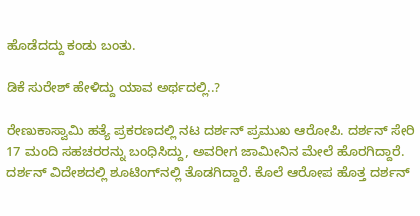ಹೊಡೆದದ್ದು ಕಂಡು ಬಂತು.

ಡಿಕೆ ಸುರೇಶ್ ಹೇಳಿದ್ದು ಯಾವ ಅರ್ಥದಲ್ಲಿ..?

ರೇಣುಕಾಸ್ವಾಮಿ ಹತ್ಯೆ ಪ್ರಕರಣದಲ್ಲಿ ನಟ ದರ್ಶನ್ ಪ್ರಮುಖ ಆರೋಪಿ. ದರ್ಶನ್ ಸೇರಿ 17 ಮಂದಿ ಸಹಚರರನ್ನು ಬಂಧಿಸಿದ್ದು, ಅವರೀಗ ಜಾಮೀನಿನ ಮೇಲೆ ಹೊರಗಿದ್ದಾರೆ. ದರ್ಶನ್ ವಿದೇಶದಲ್ಲಿ ಶೂಟಿಂಗ್‌ನಲ್ಲಿ ತೊಡಗಿದ್ದಾರೆ. ಕೊಲೆ ಆರೋಪ ಹೊತ್ತ ದರ್ಶನ್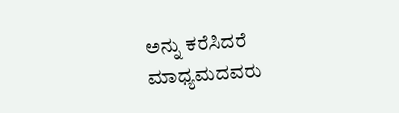ಅನ್ನು ಕರೆಸಿದರೆ ಮಾಧ್ಯಮದವರು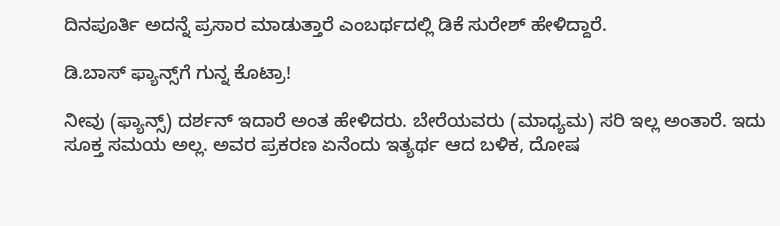ದಿನಪೂರ್ತಿ ಅದನ್ನೆ ಪ್ರಸಾರ ಮಾಡುತ್ತಾರೆ ಎಂಬರ್ಥದಲ್ಲಿ ಡಿಕೆ ಸುರೇಶ್ ಹೇಳಿದ್ದಾರೆ.

ಡಿ.ಬಾಸ್ ಫ್ಯಾನ್ಸ್‌ಗೆ ಗುನ್ನ ಕೊಟ್ರಾ!

ನೀವು (ಫ್ಯಾನ್ಸ್) ದರ್ಶನ್ ಇದಾರೆ ಅಂತ ಹೇಳಿದರು. ಬೇರೆಯವರು (ಮಾಧ್ಯಮ) ಸರಿ ಇಲ್ಲ ಅಂತಾರೆ. ಇದು ಸೂಕ್ತ ಸಮಯ ಅಲ್ಲ. ಅವರ ಪ್ರಕರಣ ಏನೆಂದು ಇತ್ಯರ್ಥ ಆದ ಬಳಿಕ, ದೋಷ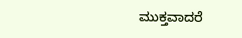ಮುಕ್ತವಾದರೆ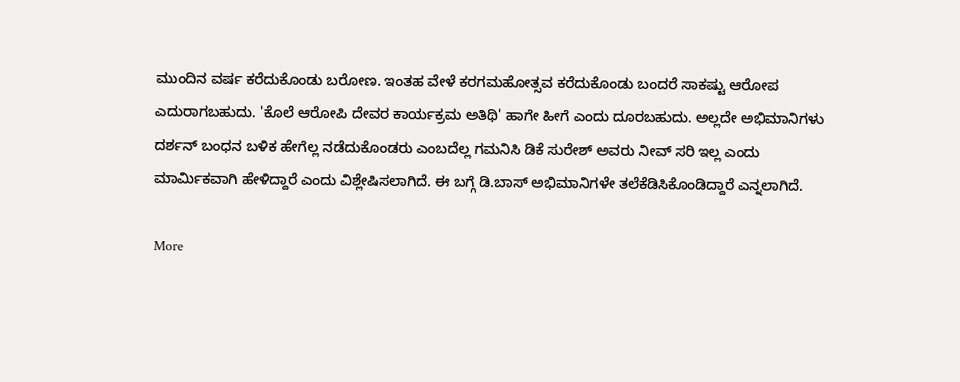ಮುಂದಿನ ವರ್ಷ ಕರೆದುಕೊಂಡು ಬರೋಣ. ಇಂತಹ ವೇಳೆ ಕರಗಮಹೋತ್ಸವ ಕರೆದುಕೊಂಡು ಬಂದರೆ ಸಾಕಷ್ಟು ಆರೋಪ ಎದುರಾಗಬಹುದು. 'ಕೊಲೆ ಆರೋಪಿ ದೇವರ ಕಾರ್ಯಕ್ರಮ ಅತಿಥಿ' ಹಾಗೇ ಹೀಗೆ ಎಂದು ದೂರಬಹುದು. ಅಲ್ಲದೇ ಅಭಿಮಾನಿಗಳು ದರ್ಶನ್ ಬಂಧನ ಬಳಿಕ ಹೇಗೆಲ್ಲ ನಡೆದುಕೊಂಡರು ಎಂಬದೆಲ್ಲ ಗಮನಿಸಿ ಡಿಕೆ ಸುರೇಶ್ ಅವರು ನೀವ್ ಸರಿ ಇಲ್ಲ ಎಂದು ಮಾರ್ಮಿಕವಾಗಿ ಹೇಳಿದ್ದಾರೆ ಎಂದು ವಿಶ್ಲೇಷಿಸಲಾಗಿದೆ. ಈ ಬಗ್ಗೆ ಡಿ.ಬಾಸ್ ಅಭಿಮಾನಿಗಳೇ ತಲೆಕೆಡಿಸಿಕೊಂಡಿದ್ದಾರೆ ಎನ್ನಲಾಗಿದೆ.

More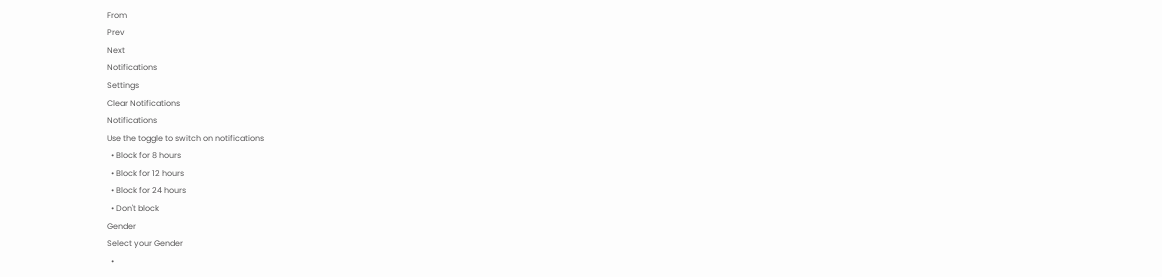From
Prev
Next
Notifications
Settings
Clear Notifications
Notifications
Use the toggle to switch on notifications
  • Block for 8 hours
  • Block for 12 hours
  • Block for 24 hours
  • Don't block
Gender
Select your Gender
  •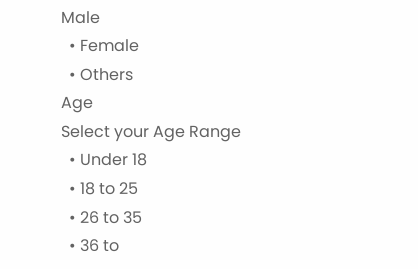Male
  • Female
  • Others
Age
Select your Age Range
  • Under 18
  • 18 to 25
  • 26 to 35
  • 36 to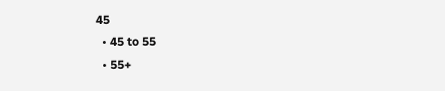45
  • 45 to 55
  • 55+